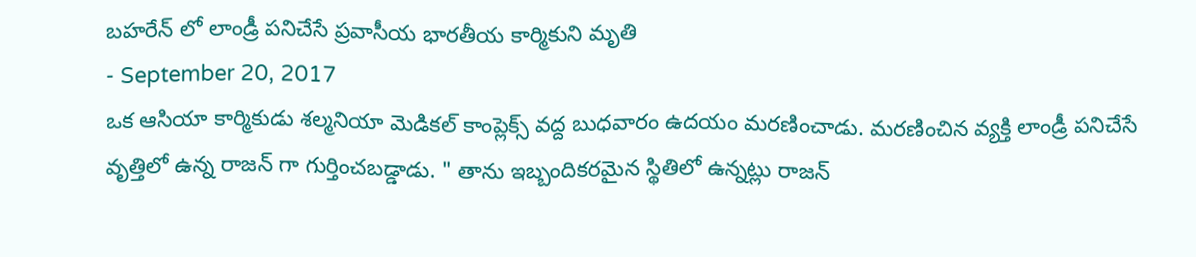బహరేన్ లో లాండ్రీ పనిచేసే ప్రవాసీయ భారతీయ కార్మికుని మృతి
- September 20, 2017
ఒక ఆసియా కార్మికుడు శల్మనియా మెడికల్ కాంప్లెక్స్ వద్ద బుధవారం ఉదయం మరణించాడు. మరణించిన వ్యక్తి లాండ్రీ పనిచేసే వృత్తిలో ఉన్న రాజన్ గా గుర్తించబడ్డాడు. " తాను ఇబ్బందికరమైన స్థితిలో ఉన్నట్లు రాజన్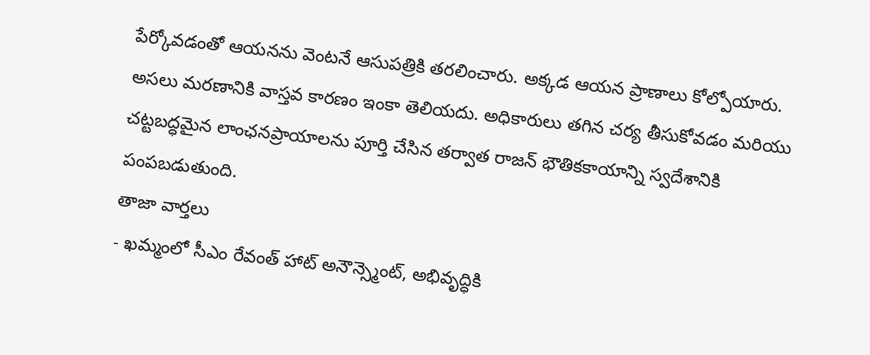పేర్కోవడంతో ఆయనను వెంటనే ఆసుపత్రికి తరలించారు. అక్కడ ఆయన ప్రాణాలు కోల్పోయారు. అసలు మరణానికి వాస్తవ కారణం ఇంకా తెలియదు. అధికారులు తగిన చర్య తీసుకోవడం మరియు చట్టబద్ధమైన లాంఛనప్రాయాలను పూర్తి చేసిన తర్వాత రాజన్ భౌతికకాయాన్ని స్వదేశానికి పంపబడుతుంది.
తాజా వార్తలు
- ఖమ్మంలో సీఎం రేవంత్ హాట్ అనౌన్స్మెంట్, అభివృద్ధికి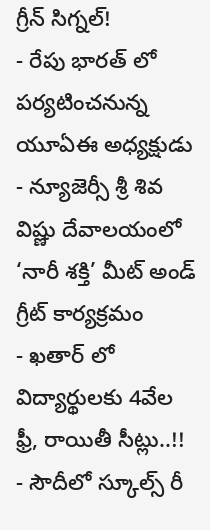గ్రీన్ సిగ్నల్!
- రేపు భారత్ లో పర్యటించనున్న యూఏఈ అధ్యక్షుడు
- న్యూజెర్సీ శ్రీ శివ విష్ణు దేవాలయంలో ‘నారీ శక్తి’ మీట్ అండ్ గ్రీట్ కార్యక్రమం
- ఖతార్ లో విద్యార్థులకు 4వేల ఫ్రీ, రాయితీ సీట్లు..!!
- సౌదీలో స్కూల్స్ రీ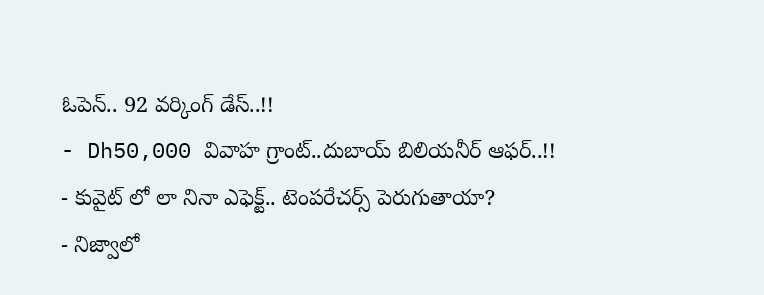ఓపెన్.. 92 వర్కింగ్ డేస్..!!
- Dh50,000 వివాహ గ్రాంట్..దుబాయ్ బిలియనీర్ ఆఫర్..!!
- కువైట్ లో లా నినా ఎఫెక్ట్.. టెంపరేచర్స్ పెరుగుతాయా?
- నిజ్వాలో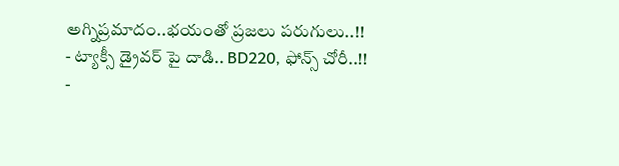అగ్నిప్రమాదం..భయంతో ప్రజలు పరుగులు..!!
- ట్యాక్సీ డ్రైవర్ పై దాడి.. BD220, ఫోన్స్ చోరీ..!!
-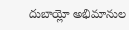దుబాయ్లో అభిమానుల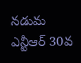నడుమ ఎన్టీఆర్ 30వ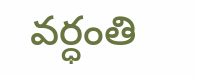వర్ధంతి